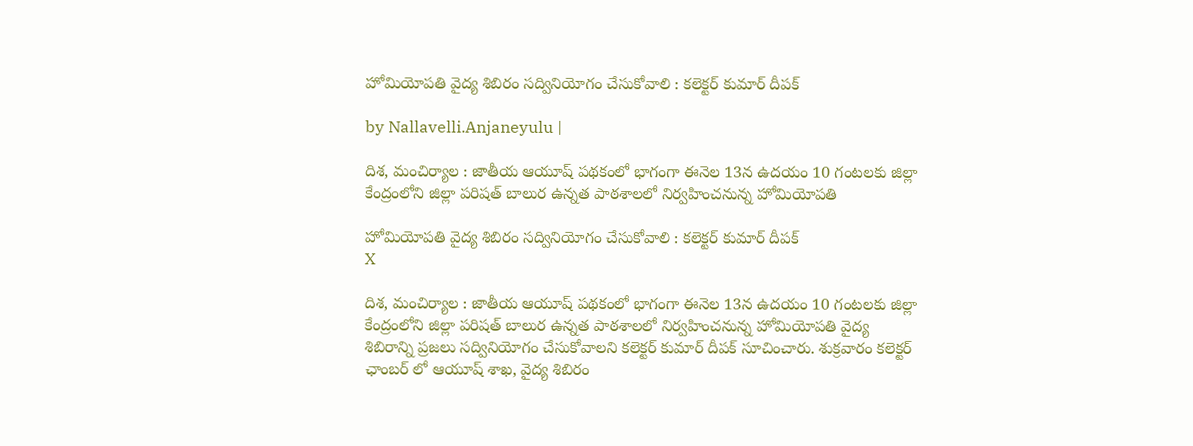హోమియోపతి వైద్య శిబిరం సద్వినియోగం చేసుకోవాలి : కలెక్టర్ కుమార్ దీపక్

by Nallavelli.Anjaneyulu |

దిశ, మంచిర్యాల : జాతీయ ఆయూష్ ప‌థ‌కంలో భాగంగా ఈనెల 13న ఉద‌యం 10 గంట‌ల‌కు జిల్లా కేంద్రంలోని జిల్లా ప‌రిష‌త్ బాలుర ఉన్న‌త పాఠ‌శాల‌లో నిర్వ‌హించ‌నున్న హోమియోప‌తి

హోమియోపతి వైద్య శిబిరం సద్వినియోగం చేసుకోవాలి : కలెక్టర్ కుమార్ దీపక్
X

దిశ, మంచిర్యాల : జాతీయ ఆయూష్ ప‌థ‌కంలో భాగంగా ఈనెల 13న ఉద‌యం 10 గంట‌ల‌కు జిల్లా కేంద్రంలోని జిల్లా ప‌రిష‌త్ బాలుర ఉన్న‌త పాఠ‌శాల‌లో నిర్వ‌హించ‌నున్న హోమియోప‌తి వైద్య శిబిరాన్ని ప్ర‌జ‌లు స‌ద్వినియోగం చేసుకోవాల‌ని క‌లెక్ట‌ర్ కుమార్ దీపక్ సూచించారు. శుక్ర‌వారం క‌లెక్ట‌ర్ ఛాంబ‌ర్ లో ఆయూష్ శాఖ‌, వైద్య శిబిరం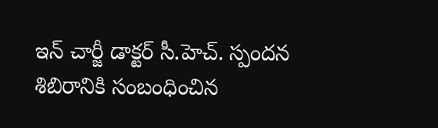ఇన్ చార్జీ డాక్ట‌ర్ సీ.హెచ్. స్పంద‌న శిబిరానికి సంబంధించిన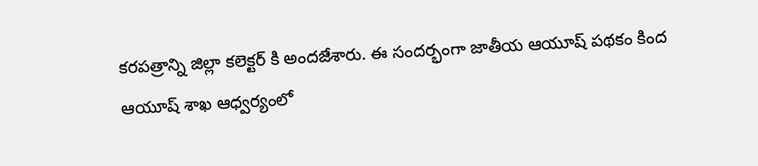క‌ర‌ప‌త్రాన్ని జిల్లా క‌లెక్ట‌ర్ కి అంద‌జేశారు. ఈ సంద‌ర్భంగా జాతీయ ఆయూష్ ప‌థ‌కం కింద ఆయూష్ శాఖ ఆధ్వ‌ర్యంలో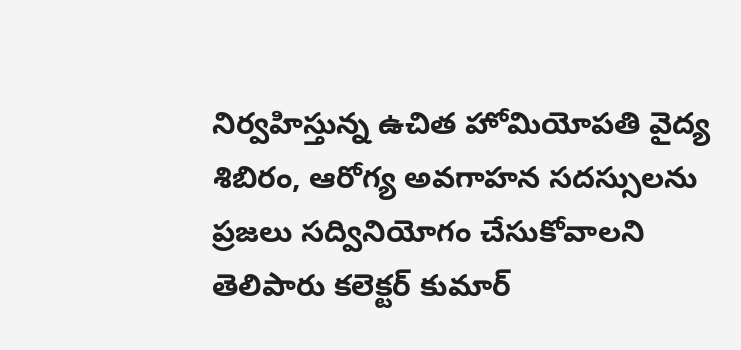నిర్వ‌హిస్తున్న ఉచిత హోమియోప‌తి వైద్య శిబిరం, ఆరోగ్య అవ‌గాహ‌న స‌దస్సుల‌ను ప్ర‌జ‌లు సద్వినియోగం చేసుకోవాల‌ని తెలిపారు క‌లెక్ట‌ర్ కుమార్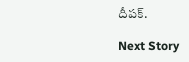దీప‌క్.

Next Story